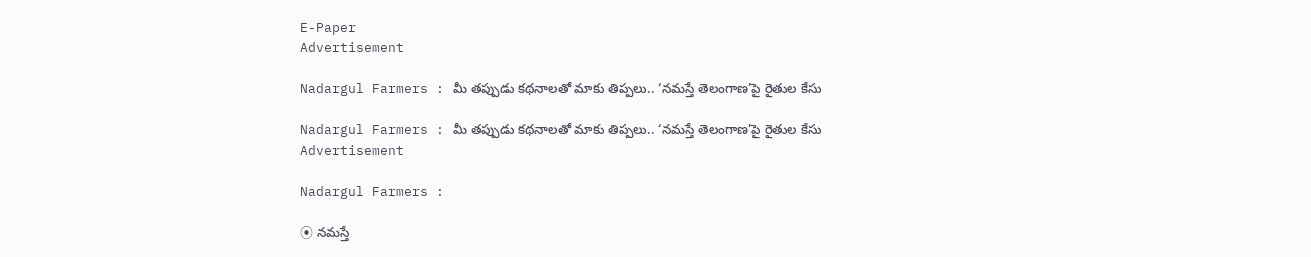E-Paper
Advertisement

Nadargul Farmers : మీ తప్పుడు కథనాలతో మాకు తిప్పలు.. ‘నమస్తే తెలంగాణ’పై రైతుల కేసు

Nadargul Farmers : మీ తప్పుడు కథనాలతో మాకు తిప్పలు.. ‘నమస్తే తెలంగాణ’పై రైతుల కేసు
Advertisement

Nadargul Farmers :

⦿ నమస్తే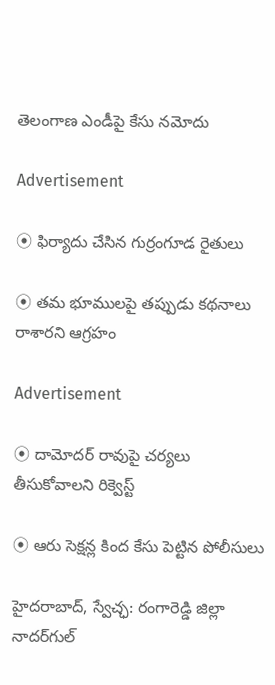తెలంగాణ ఎండీపై కేసు నమోదు

Advertisement

⦿ ఫిర్యాదు చేసిన గుర్రంగూడ రైతులు

⦿ తమ భూములపై తప్పుడు కథనాలు రాశారని ఆగ్రహం

Advertisement

⦿ దామోదర్ రావుపై చర్యలు తీసుకోవాలని రిక్వెస్ట్

⦿ ఆరు సెక్షన్ల కింద కేసు పెట్టిన పోలీసులు

హైదరాబాద్, స్వేచ్ఛ: రంగారెడ్డి జిల్లా నాదర్‌గుల్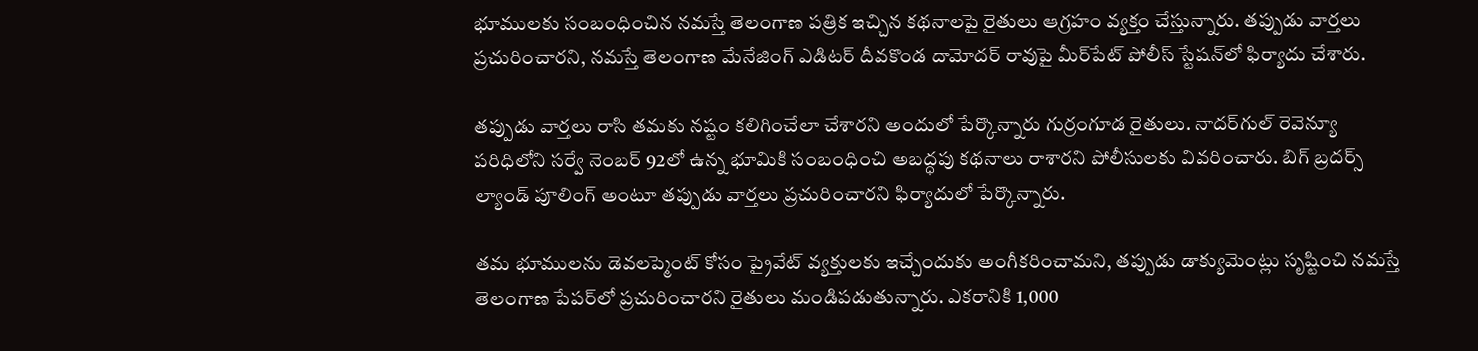భూములకు సంబంధించిన నమస్తే తెలంగాణ పత్రిక ఇచ్చిన కథనాలపై రైతులు ఆగ్రహం వ్యక్తం చేస్తున్నారు. తప్పుడు వార్తలు ప్రచురించారని, నమస్తే తెలంగాణ మేనేజింగ్ ఎడిటర్ దీవకొండ దామోదర్ రావుపై మీర్‌పేట్ పోలీస్ స్టేషన్‌లో ఫిర్యాదు చేశారు.

తప్పుడు వార్తలు రాసి తమకు నష్టం కలిగించేలా చేశారని అందులో పేర్కొన్నారు గుర్రంగూడ రైతులు. నాదర్‌గుల్ రెవెన్యూ పరిధిలోని సర్వే నెంబర్ 92లో ఉన్న భూమికి సంబంధించి అబద్ధపు కథనాలు రాశారని పోలీసులకు వివరించారు. బిగ్ బ్రదర్స్ ల్యాండ్ పూలింగ్ అంటూ తప్పుడు వార్తలు ప్రచురించారని ఫిర్యాదులో పేర్కొన్నారు.

తమ భూములను డెవలప్మెంట్ కోసం ప్రైవేట్ వ్యక్తులకు ఇచ్చేందుకు అంగీకరించామని, తప్పుడు డాక్యుమెంట్లు సృష్టించి నమస్తే తెలంగాణ పేపర్‌లో ప్రచురించారని రైతులు మండిపడుతున్నారు. ఎకరానికి 1,000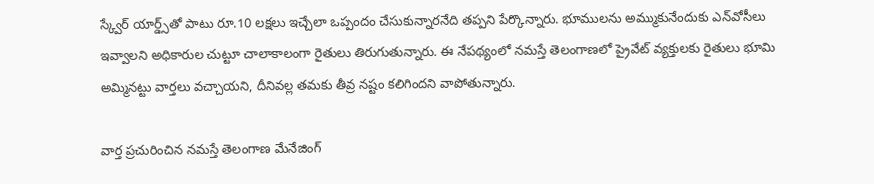స్క్వేర్ యార్డ్స్‌తో పాటు రూ.10 లక్షలు ఇచ్చేలా ఒప్పందం చేసుకున్నారనేది తప్పని పేర్కొన్నారు. భూములను అమ్ముకునేందుకు ఎన్‌వోసీలు ఇవ్వాలని అధికారుల చుట్టూ చాలాకాలంగా రైతులు తిరుగుతున్నారు. ఈ నేపథ్యంలో నమస్తే తెలంగాణలో ప్రైవేట్ వ్యక్తులకు రైతులు భూమి అమ్మినట్టు వార్తలు వచ్చాయని, దీనివల్ల తమకు తీవ్ర నష్టం కలిగిందని వాపోతున్నారు.

వార్త ప్రచురించిన నమస్తే తెలంగాణ మేనేజింగ్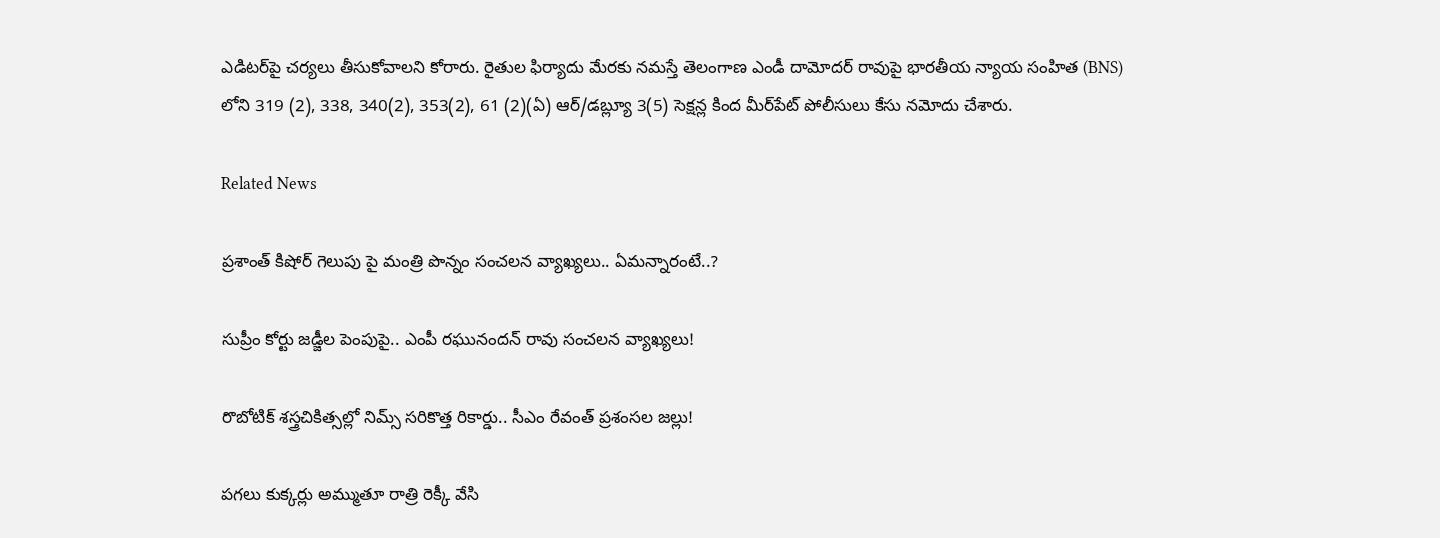ఎడిటర్‌పై చర్యలు తీసుకోవాలని కోరారు. రైతుల ఫిర్యాదు మేరకు నమస్తే తెలంగాణ ఎండీ దామోదర్ రావుపై భారతీయ న్యాయ సంహిత (BNS) లోని 319 (2), 338, 340(2), 353(2), 61 (2)(ఏ) ఆర్/డబ్ల్యూ 3(5) సెక్షన్ల కింద మీర్‌పేట్ పోలీసులు కేసు నమోదు చేశారు.

Related News

ప్రశాంత్ కిషోర్ గెలుపు పై మంత్రి పొన్నం సంచలన వ్యాఖ్యలు.. ఏమన్నారంటే..?

సుప్రీం కోర్టు జడ్జీల పెంపుపై.. ఎంపీ రఘునందన్ రావు సంచలన వ్యాఖ్యలు!

రొబోటిక్ శస్త్రచికిత్సల్లో నిమ్స్ సరికొత్త రికార్డు.. సీఎం రేవంత్ ప్రశంసల జల్లు!

పగలు కుక్కర్లు అమ్ముతూ రాత్రి రెక్కీ వేసి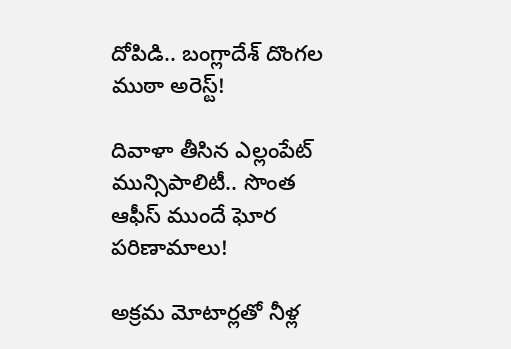దోపిడి.. బంగ్లాదేశ్ దొంగల ముఠా అరెస్ట్!

దివాళా తీసిన ఎల్లంపేట్ మున్సిపాలిటీ.. సొంత ఆఫీస్ ముందే ఘోర పరిణామాలు!

అక్రమ మోటార్లతో నీళ్ల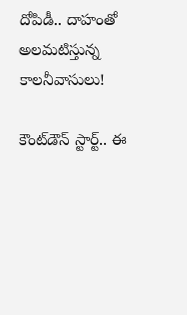దోపిడీ.. దాహంతో అలమటిస్తున్న కాలనీవాసులు!

కౌంట్‌డౌన్ స్టార్ట్.. ఈ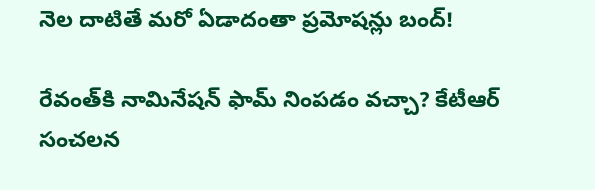నెల దాటితే మరో ఏడాదంతా ప్రమోషన్లు బంద్!

రేవంత్‌కి నామినేషన్ ఫామ్ నింపడం వచ్చా? కేటీఆర్ సంచలన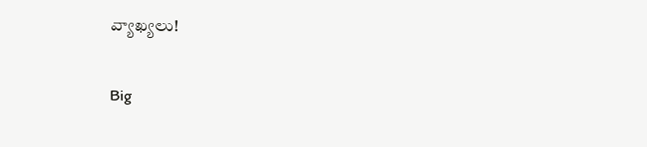వ్యాఖ్యలు!

Big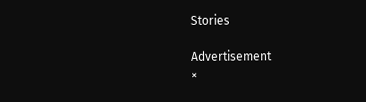Stories

Advertisement
×